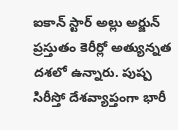ఐకాన్ స్టార్ అల్లు అర్జున్ ప్రస్తుతం కెరీర్లో అత్యున్నత దశలో ఉన్నారు. పుష్ప సిరీస్తో దేశవ్యాప్తంగా భారీ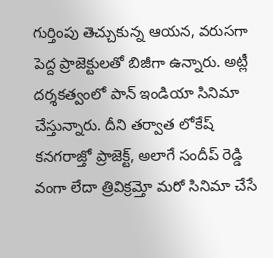గుర్తింపు తెచ్చుకున్న ఆయన, వరుసగా పెద్ద ప్రాజెక్టులతో బిజీగా ఉన్నారు. అట్లీ దర్శకత్వంలో పాన్ ఇండియా సినిమా చేస్తున్నారు. దీని తర్వాత లోకేష్ కనగరాజ్తో ప్రాజెక్ట్, అలాగే సందీప్ రెడ్డి వంగా లేదా త్రివిక్రమ్తో మరో సినిమా చేసే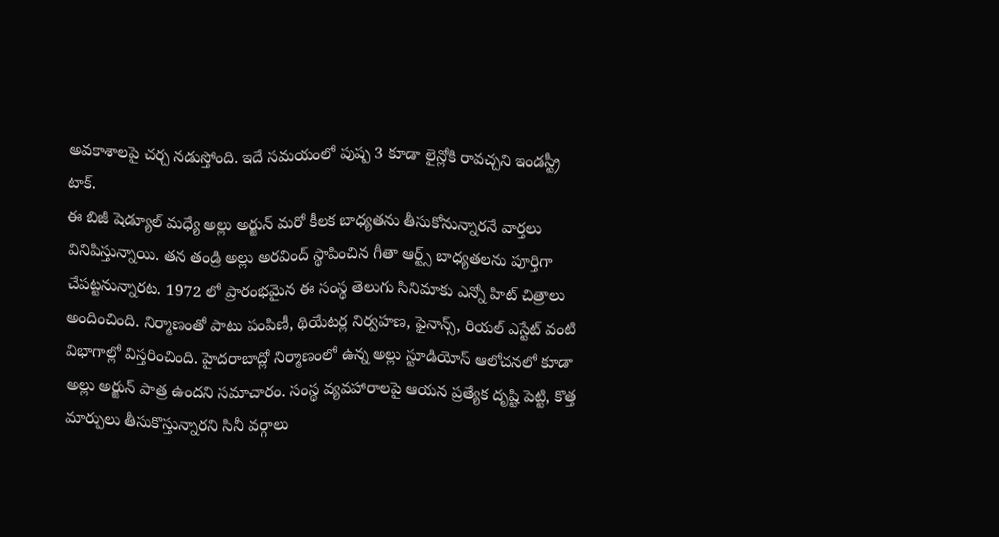అవకాశాలపై చర్చ నడుస్తోంది. ఇదే సమయంలో పుష్ప 3 కూడా లైన్లోకి రావచ్చని ఇండస్ట్రీ టాక్.
ఈ బిజీ షెడ్యూల్ మధ్యే అల్లు అర్జున్ మరో కీలక బాధ్యతను తీసుకోనున్నారనే వార్తలు వినిపిస్తున్నాయి. తన తండ్రి అల్లు అరవింద్ స్థాపించిన గీతా ఆర్ట్స్ బాధ్యతలను పూర్తిగా చేపట్టనున్నారట. 1972 లో ప్రారంభమైన ఈ సంస్థ తెలుగు సినిమాకు ఎన్నో హిట్ చిత్రాలు అందించింది. నిర్మాణంతో పాటు పంపిణీ, థియేటర్ల నిర్వహణ, ఫైనాన్స్, రియల్ ఎస్టేట్ వంటి విభాగాల్లో విస్తరించింది. హైదరాబాద్లో నిర్మాణంలో ఉన్న అల్లు స్టూడియోస్ ఆలోచనలో కూడా అల్లు అర్జున్ పాత్ర ఉందని సమాచారం. సంస్థ వ్యవహారాలపై ఆయన ప్రత్యేక దృష్టి పెట్టి, కొత్త మార్పులు తీసుకొస్తున్నారని సినీ వర్గాలు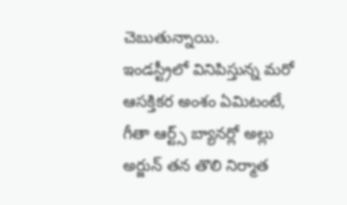చెబుతున్నాయి.
ఇండస్ట్రీలో వినిపిస్తున్న మరో ఆసక్తికర అంశం ఏమిటంటే, గీతా ఆర్ట్స్ బ్యానర్లో అల్లు అర్జున్ తన తొలి నిర్మాత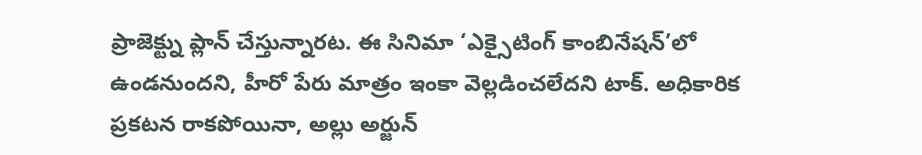ప్రాజెక్ట్ను ప్లాన్ చేస్తున్నారట. ఈ సినిమా ‘ఎక్సైటింగ్ కాంబినేషన్’లో ఉండనుందని, హీరో పేరు మాత్రం ఇంకా వెల్లడించలేదని టాక్. అధికారిక ప్రకటన రాకపోయినా, అల్లు అర్జున్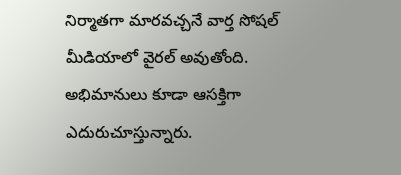నిర్మాతగా మారవచ్చనే వార్త సోషల్ మీడియాలో వైరల్ అవుతోంది. అభిమానులు కూడా ఆసక్తిగా ఎదురుచూస్తున్నారు.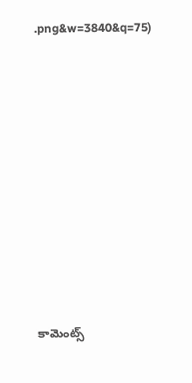.png&w=3840&q=75)














కామెంట్స్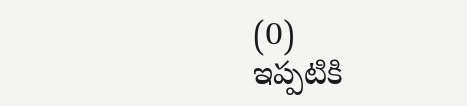(0)
ఇప్పటికి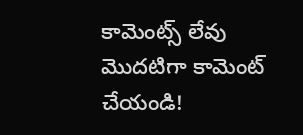కామెంట్స్ లేవు
మొదటిగా కామెంట్ చేయండి!